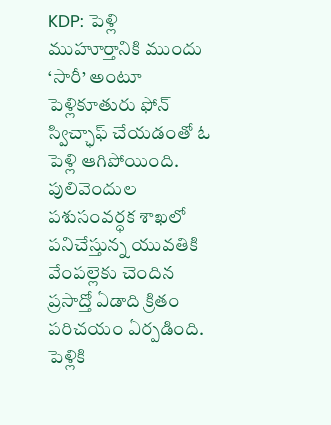KDP: పెళ్లి ముహూర్తానికి ముందు ‘సారీ’ అంటూ పెళ్లికూతురు ఫోన్ స్విచ్ఛాఫ్ చేయడంతో ఓ పెళ్లి ఆగిపోయింది. పులివెందుల పశుసంవర్ధక శాఖలో పనిచేస్తున్న యువతికి వేంపల్లెకు చెందిన ప్రసాద్తో ఏడాది క్రితం పరిచయం ఏర్పడింది. పెళ్లికి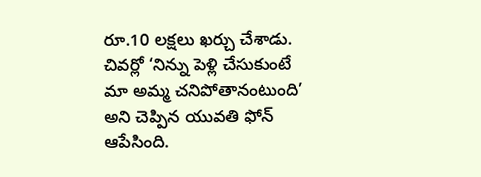రూ.10 లక్షలు ఖర్చు చేశాడు. చివర్లో ‘నిన్ను పెళ్లి చేసుకుంటే మా అమ్మ చనిపోతానంటుంది’ అని చెప్పిన యువతి ఫోన్ ఆపేసింది.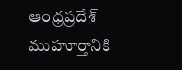ఆంధ్రప్రదేశ్
ముహూర్తానికి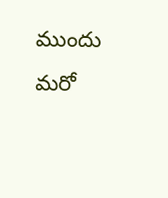ముందు మరో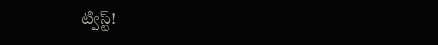ట్విస్ట్!